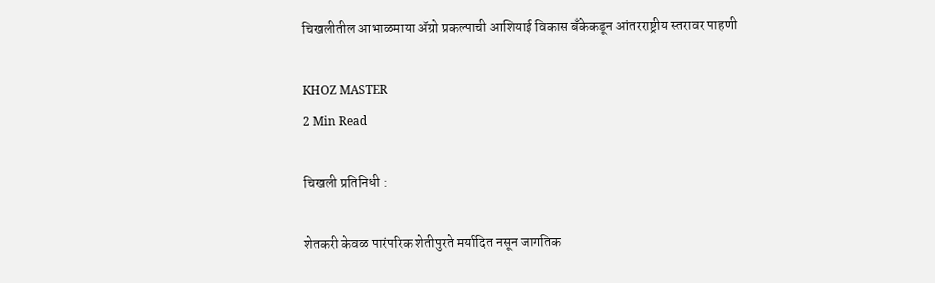चिखलीतील आभाळमाया ॲग्रो प्रकल्पाची आशियाई विकास बँकेकडून आंतरराष्ट्रीय स्तरावर पाहणी

KHOZ MASTER
2 Min Read

चिखली प्रतिनिधी :

शेतकरी केवळ पारंपरिक शेतीपुरते मर्यादित नसून जागतिक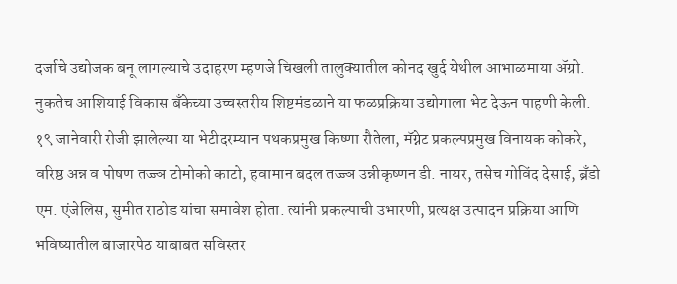दर्जाचे उद्योजक बनू लागल्याचे उदाहरण म्हणजे चिखली तालुक्यातील कोनद खुर्द येथील आभाळमाया ॲग्रो. नुकतेच आशियाई विकास बँकेच्या उच्चस्तरीय शिष्टमंडळाने या फळप्रक्रिया उद्योगाला भेट देऊन पाहणी केली.
१९ जानेवारी रोजी झालेल्या या भेटीदरम्यान पथकप्रमुख किष्णा रौतेला, मॅग्नेट प्रकल्पप्रमुख विनायक कोकरे, वरिष्ठ अन्न व पोषण तज्ज्ञ टोमोको काटो, हवामान बदल तज्ज्ञ उन्नीकृष्णन डी. नायर, तसेच गोविंद देसाई, ब्रँडो एम. एंजेलिस, सुमीत राठोड यांचा समावेश होता. त्यांनी प्रकल्पाची उभारणी, प्रत्यक्ष उत्पादन प्रक्रिया आणि भविष्यातील बाजारपेठ याबाबत सविस्तर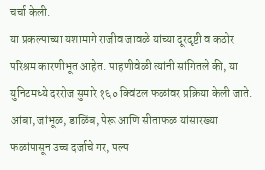चर्चा केली.
या प्रकल्पाच्या यशामागे राजीव जावळे यांच्या दूरदृष्टी व कठोर परिश्रम कारणीभूत आहेत. पाहणीवेळी त्यांनी सांगितले की, या युनिटमध्ये दररोज सुमारे १६० क्विंटल फळांवर प्रक्रिया केली जाते. आंबा, जांभूळ, डाळिंब, पेरू आणि सीताफळ यांसारख्या फळांपासून उच्च दर्जाचे गर, पल्प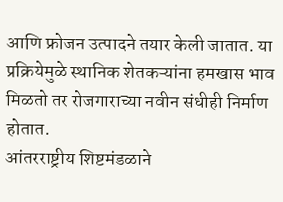आणि फ्रोजन उत्पादने तयार केली जातात. या प्रक्रियेमुळे स्थानिक शेतकऱ्यांना हमखास भाव मिळतो तर रोजगाराच्या नवीन संधीही निर्माण होतात.
आंतरराष्ट्रीय शिष्टमंडळाने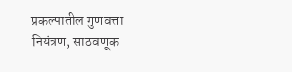प्रकल्पातील गुणवत्ता नियंत्रण, साठवणूक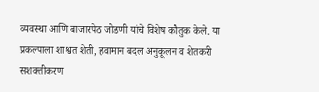व्यवस्था आणि बाजारपेठ जोडणी यांचे विशेष कौतुक केले. या प्रकल्पाला शाश्वत शेती, हवामान बदल अनुकूलन व शेतकरी सशक्तीकरण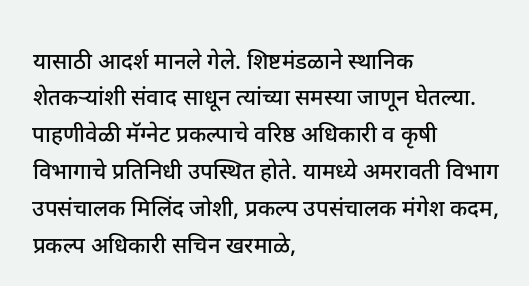यासाठी आदर्श मानले गेले. शिष्टमंडळाने स्थानिक शेतकऱ्यांशी संवाद साधून त्यांच्या समस्या जाणून घेतल्या.
पाहणीवेळी मॅग्नेट प्रकल्पाचे वरिष्ठ अधिकारी व कृषी विभागाचे प्रतिनिधी उपस्थित होते. यामध्ये अमरावती विभाग उपसंचालक मिलिंद जोशी, प्रकल्प उपसंचालक मंगेश कदम, प्रकल्प अधिकारी सचिन खरमाळे,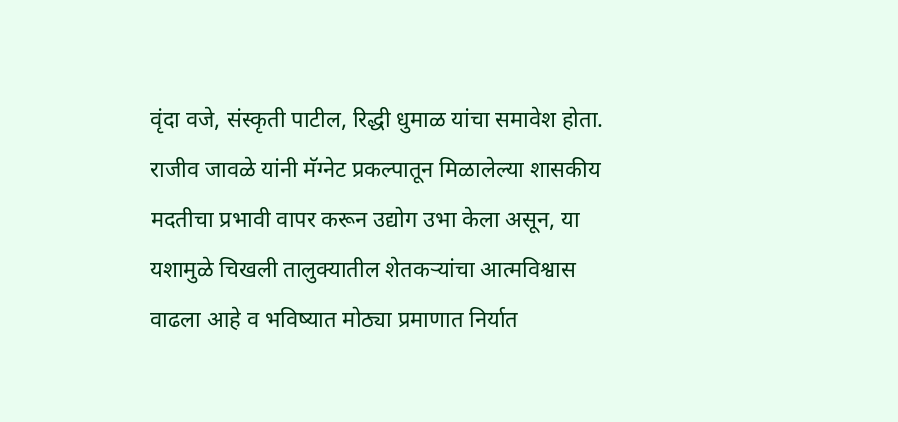वृंदा वजे, संस्कृती पाटील, रिद्धी धुमाळ यांचा समावेश होता.
राजीव जावळे यांनी मॅग्नेट प्रकल्पातून मिळालेल्या शासकीय मदतीचा प्रभावी वापर करून उद्योग उभा केला असून, या यशामुळे चिखली तालुक्यातील शेतकऱ्यांचा आत्मविश्वास वाढला आहे व भविष्यात मोठ्या प्रमाणात निर्यात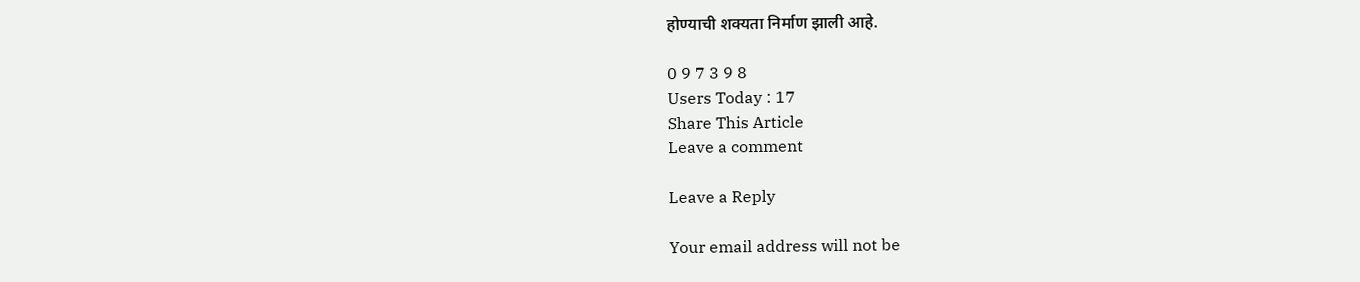होण्याची शक्यता निर्माण झाली आहे.

0 9 7 3 9 8
Users Today : 17
Share This Article
Leave a comment

Leave a Reply

Your email address will not be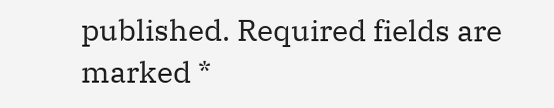published. Required fields are marked *